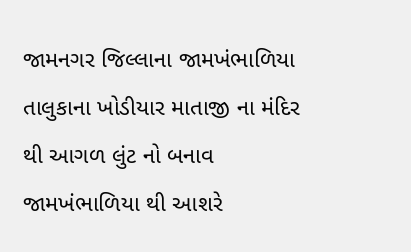જામનગર જિલ્લાના જામખંભાળિયા તાલુકાના ખોડીયાર માતાજી ના મંદિર થી આગળ લુંટ નો બનાવ
જામખંભાળિયા થી આશરે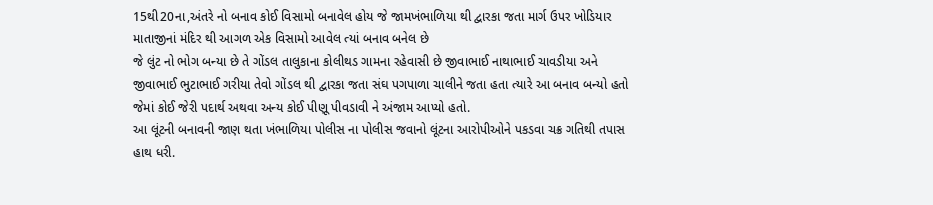15થી20ના,અંતરે નો બનાવ કોઈ વિસામો બનાવેલ હોય જે જામખંભાળિયા થી દ્વારકા જતા માર્ગ ઉપર ખોડિયાર માતાજીનાં મંદિર થી આગળ એક વિસામો આવેલ ત્યાં બનાવ બનેલ છે
જે લુંટ નો ભોગ બન્યા છે તે ગોંડલ તાલુકાના કોલીથડ ગામના રહેવાસી છે જીવાભાઈ નાથાભાઈ ચાવડીયા અને જીવાભાઈ ભુટાભાઈ ગરીયા તેવો ગોંડલ થી દ્વારકા જતા સંઘ પગપાળા ચાલીને જતા હતા ત્યારે આ બનાવ બન્યો હતો જેમાં કોઈ જેરી પદાર્થ અથવા અન્ય કોઈ પીણૂ પીવડાવી ને અંજામ આપ્યો હતો.
આ લૂંટની બનાવની જાણ થતા ખંભાળિયા પોલીસ ના પોલીસ જવાનો લૂંટના આરોપીઓને પકડવા ચક્ર ગતિથી તપાસ હાથ ધરી.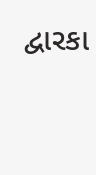દ્વારકા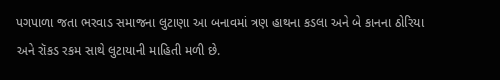પગપાળા જતા ભરવાડ સમાજના લુટાણા આ બનાવમાં ત્રણ હાથના કડલા અને બે કાનના ઠોરિયા અને રૉકડ રકમ સાથે લુટાયાની માહિતી મળી છે.